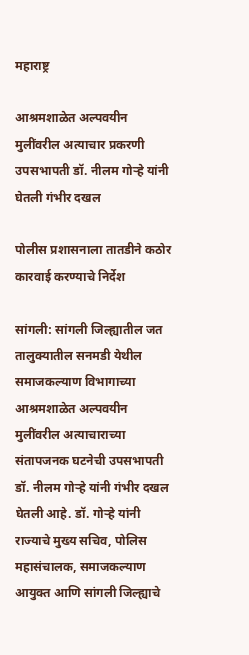महाराष्ट्र

आश्रमशाळेत अल्पवयीन मुलींवरील अत्याचार प्रकरणी उपसभापती डॉ. नीलम गोऱ्हे यांनी घेतली गंभीर दखल

पोलीस प्रशासनाला तातडीने कठोर कारवाई करण्याचे निर्देश

सांगली: सांगली जिल्ह्यातील जत तालुक्यातील सनमडी येथील समाजकल्याण विभागाच्या आश्रमशाळेत अल्पवयीन मुलींवरील अत्याचाराच्या संतापजनक घटनेची उपसभापती डॉ. नीलम गोऱ्हे यांनी गंभीर दखल घेतली आहे. डॉ. गोऱ्हे यांनी राज्याचे मुख्य सचिव, पोलिस महासंचालक, समाजकल्याण आयुक्त आणि सांगली जिल्ह्याचे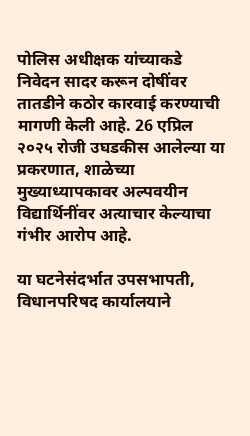पोलिस अधीक्षक यांच्याकडे निवेदन सादर करून दोषींवर तातडीने कठोर कारवाई करण्याची मागणी केली आहे. 26 एप्रिल २०२५ रोजी उघडकीस आलेल्या या प्रकरणात, शाळेच्या मुख्याध्यापकावर अल्पवयीन विद्यार्थिनींवर अत्याचार केल्याचा गंभीर आरोप आहे.

या घटनेसंदर्भात उपसभापती, विधानपरिषद कार्यालयाने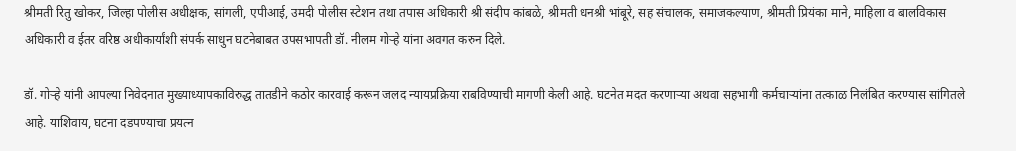श्रीमती रितु खोकर, जिल्हा पोलीस अधीक्षक, सांगली, एपीआई, उमदी पोलीस स्टेशन तथा तपास अधिकारी श्री संदीप कांबळे, श्रीमती धनश्री भांबूरे, सह संचालक, समाजकल्याण, श्रीमती प्रियंका माने, माहिला व बालविकास अधिकारी व ईतर वरिष्ठ अधीकार्यांशी संपर्क साधुन घटनेबाबत उपसभापती डॉ. नीलम गोऱ्हे यांना अवगत करुन दिले.

डॉ. गोऱ्हे यांनी आपल्या निवेदनात मुख्याध्यापकाविरुद्ध तातडीने कठोर कारवाई करून जलद न्यायप्रक्रिया राबविण्याची मागणी केली आहे. घटनेत मदत करणाऱ्या अथवा सहभागी कर्मचाऱ्यांना तत्काळ निलंबित करण्यास सांगितले आहे. याशिवाय, घटना दडपण्याचा प्रयत्न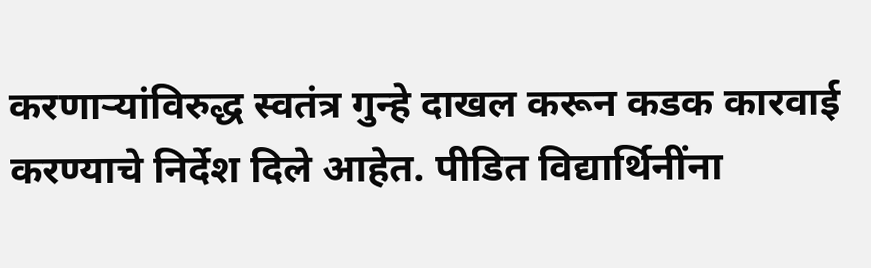करणाऱ्यांविरुद्ध स्वतंत्र गुन्हे दाखल करून कडक कारवाई करण्याचे निर्देश दिले आहेत. पीडित विद्यार्थिनींना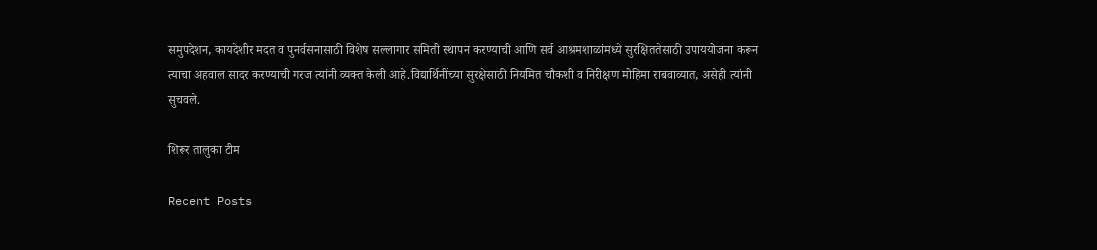समुपदेशन, कायदेशीर मदत व पुनर्वसनासाठी विशेष सल्लागार समिती स्थापन करण्याची आणि सर्व आश्रमशाळांमध्ये सुरक्षिततेसाठी उपाययोजना करून त्याचा अहवाल सादर करण्याची गरज त्यांनी व्यक्त केली आहे.विद्यार्थिनींच्या सुरक्षेसाठी नियमित चौकशी व निरीक्षण मोहिमा राबवाव्यात, असेही त्यांनी सुचवले.

शिरूर तालुका टीम

Recent Posts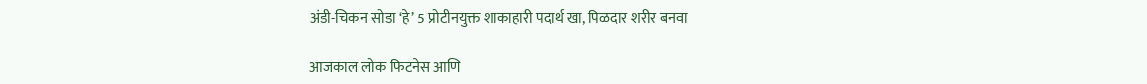अंडी-चिकन सोडा ‘हे’ 5 प्रोटीनयुक्त शाकाहारी पदार्थ खा, पिळदार शरीर बनवा

आजकाल लोक फिटनेस आणि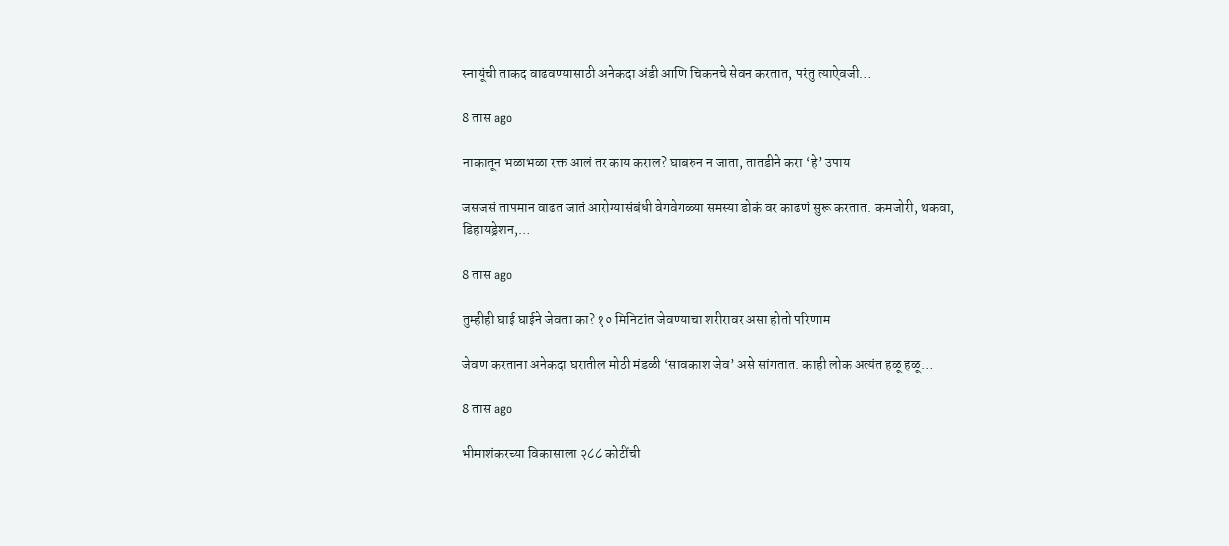स्नायूंची ताकद वाढवण्यासाठी अनेकदा अंडी आणि चिकनचे सेवन करतात, परंतु त्याऐवजी…

8 तास ago

नाकातून भळाभळा रक्त आलं तर काय कराल? घाबरुन न जाता, तातडीने करा ‘हे’ उपाय

जसजसं तापमान वाढत जातं आरोग्यासंबंधी वेगवेगळ्या समस्या डोकं वर काढणं सुरू करतात. कमजोरी, थकवा, डिहायड्रेशन,…

8 तास ago

तुम्हीही घाई घाईने जेवता का? १० मिनिटांत जेवण्याचा शरीरावर असा होतो परिणाम

जेवण करताना अनेकदा घरातील मोठी मंडळी ‘सावकाश जेव’ असे सांगतात. काही लोक अत्यंत हळू हळू…

8 तास ago

भीमाशंकरच्या विकासाला २८८ कोटींची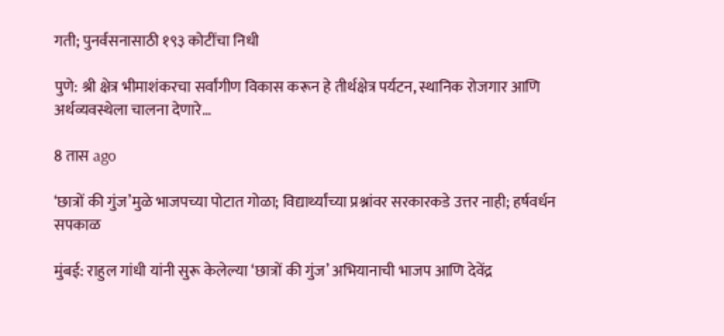गती; पुनर्वसनासाठी १९३ कोटींचा निधी

पुणे: श्री क्षेत्र भीमाशंकरचा सर्वांगीण विकास करून हे तीर्थक्षेत्र पर्यटन, स्थानिक रोजगार आणि अर्थव्यवस्थेला चालना देणारे…

8 तास ago

‘छात्रों की गुंज’मुळे भाजपच्या पोटात गोळा; विद्यार्थ्यांच्या प्रश्नांवर सरकारकडे उत्तर नाही; हर्षवर्धन सपकाळ

मुंबई: राहुल गांधी यांनी सुरू केलेल्या ‘छात्रों की गुंज’ अभियानाची भाजप आणि देवेंद्र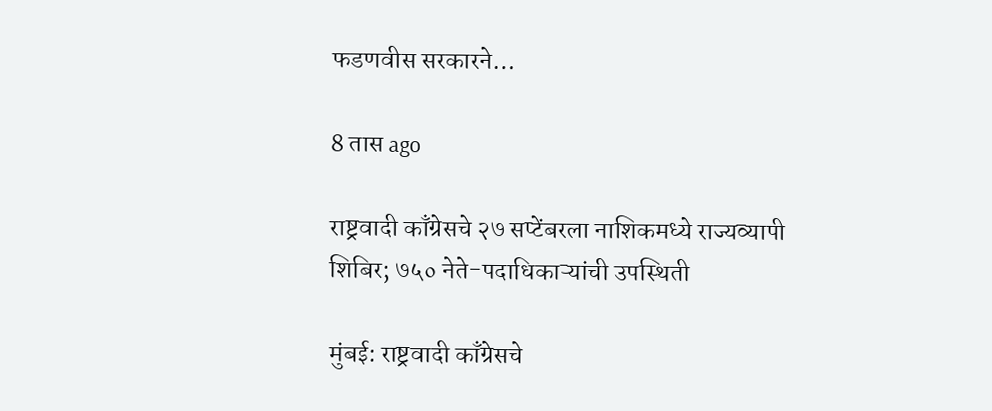फडणवीस सरकारने…

8 तास ago

राष्ट्रवादी काँग्रेसचे २७ सप्टेंबरला नाशिकमध्ये राज्यव्यापी शिबिर; ७५० नेते-पदाधिकाऱ्यांची उपस्थिती

मुंबई: राष्ट्रवादी काँग्रेसचे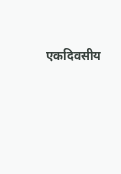एकदिवसीय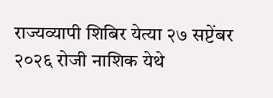राज्यव्यापी शिबिर येत्या २७ सप्टेंबर २०२६ रोजी नाशिक येथे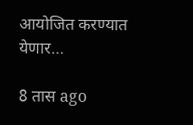आयोजित करण्यात येणार…

8 तास ago